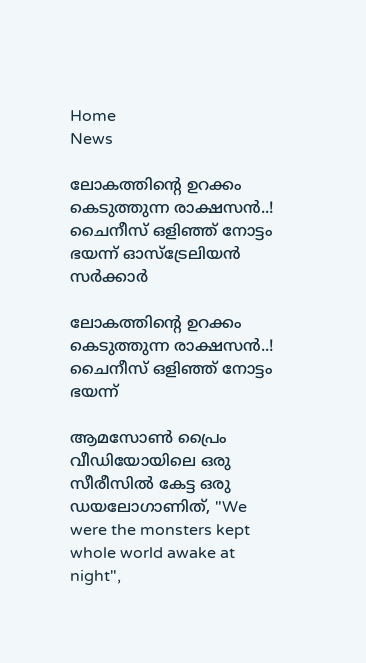Home
News

ലോകത്തിന്റെ ഉറക്കം കെടുത്തുന്ന രാക്ഷസൻ..! ചൈനീസ് ഒളിഞ്ഞ് നോട്ടം ഭയന്ന് ഓസ്ട്രേലിയൻ സർക്കാർ

ലോകത്തിന്റെ ഉറക്കം കെടുത്തുന്ന രാക്ഷസൻ..! ചൈനീസ് ഒളിഞ്ഞ് നോട്ടം ഭയന്ന്

ആമസോൺ പ്രൈം വീഡിയോയിലെ ഒരു സീരീസിൽ കേട്ട ഒരു ഡയലോഗാണിത്, "We were the monsters kept whole world awake at night",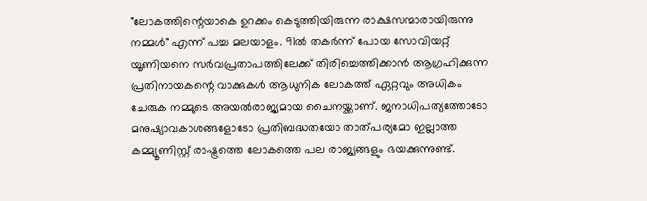"ലോകത്തിന്റെയാകെ ഉറക്കം കെടുത്തിയിരുന്ന രാക്ഷസന്മാരായിരുന്നു നമ്മൾ" എന്ന് പച്ച മലയാളം. 91ൽ തകർന്ന് പോയ സോവിയറ്റ് യൂണിയനെ സർവപ്രതാപത്തിലേക്ക് തിരിച്ചെത്തിക്കാൻ ആഗ്രഹിക്കുന്ന പ്രതിനായകന്റെ വാക്കുകൾ ആധുനിക ലോകത്ത് ഏറ്റവും അധികം ചേരുക നമ്മുടെ അയൽരാജ്യമായ ചൈനയ്ക്കാണ്. ജനാധിപത്യത്തോടോ മനുഷ്യാവകാശങ്ങളോടോ പ്രതിബദ്ധതയോ താത്പര്യമോ ഇല്ലാത്ത കമ്മ്യൂണിസ്റ്റ് രാഷ്ട്രത്തെ ലോകത്തെ പല രാജ്യങ്ങളും ഭയക്കുന്നുണ്ട്.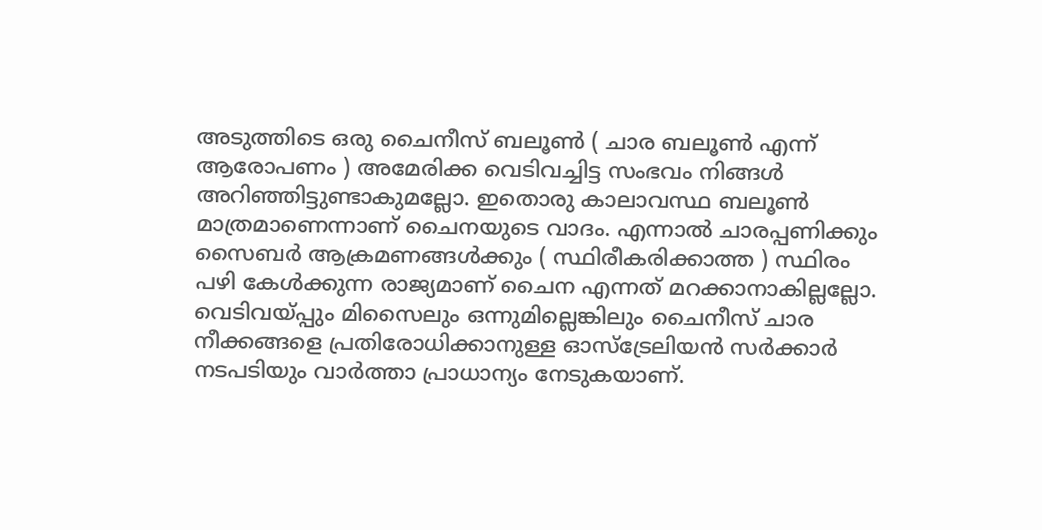അടുത്തിടെ ഒരു ചൈനീസ് ബലൂൺ ( ചാര ബലൂൺ എന്ന് ആരോപണം ) അമേരിക്ക വെടിവച്ചിട്ട സംഭവം നിങ്ങൾ അറിഞ്ഞിട്ടുണ്ടാകുമല്ലോ. ഇതൊരു കാലാവസ്ഥ ബലൂൺ മാത്രമാണെന്നാണ് ചൈനയുടെ വാദം. എന്നാൽ ചാരപ്പണിക്കും സൈബർ ആക്രമണങ്ങൾക്കും ( സ്ഥിരീകരിക്കാത്ത ) സ്ഥിരം പഴി കേൾക്കുന്ന രാജ്യമാണ് ചൈന എന്നത് മറക്കാനാകില്ലല്ലോ. വെടിവയ്പ്പും മിസൈലും ഒന്നുമില്ലെങ്കിലും ചൈനീസ് ചാര നീക്കങ്ങളെ പ്രതിരോധിക്കാനുള്ള ഓസ്ട്രേലിയൻ സർക്കാർ നടപടിയും വാർത്താ പ്രാധാന്യം നേടുകയാണ്.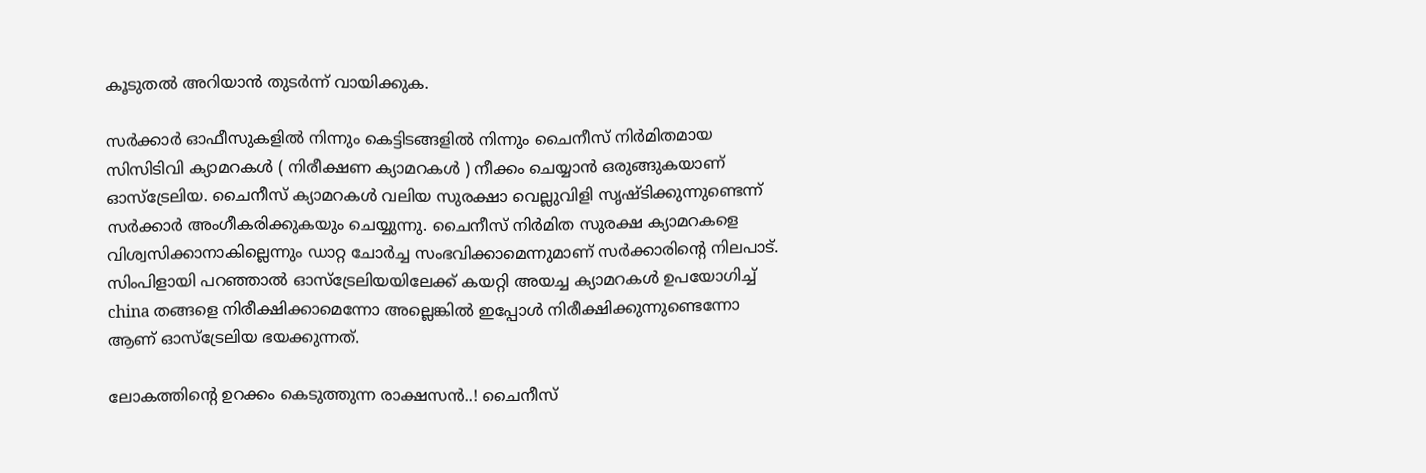കൂടുതൽ അറിയാൻ തുടർന്ന് വായിക്കുക.

സർക്കാർ ഓഫീസുകളിൽ നിന്നും കെട്ടിടങ്ങളിൽ നിന്നും ചൈനീസ് നിർമിതമായ സിസിടിവി ക്യാമറകൾ ( നിരീക്ഷണ ക്യാമറകൾ ) നീക്കം ചെയ്യാൻ ഒരുങ്ങുകയാണ് ഓസ്ട്രേലിയ. ചൈനീസ് ക്യാമറകൾ വലിയ സുരക്ഷാ വെല്ലുവിളി സൃഷ്ടിക്കുന്നുണ്ടെന്ന് സർക്കാർ അംഗീകരിക്കുകയും ചെയ്യുന്നു. ചൈനീസ് നിർമിത സുരക്ഷ ക്യാമറകളെ വിശ്വസിക്കാനാകില്ലെന്നും ഡാറ്റ ചോർച്ച സംഭവിക്കാമെന്നുമാണ് സർക്കാരിന്റെ നിലപാട്. സിംപിളായി പറഞ്ഞാൽ ഓസ്ട്രേലിയയിലേക്ക് കയറ്റി അയച്ച ക്യാമറകൾ ഉപയോഗിച്ച് china തങ്ങളെ നിരീക്ഷിക്കാമെന്നോ അല്ലെങ്കിൽ ഇപ്പോൾ നിരീക്ഷിക്കുന്നുണ്ടെന്നോ ആണ് ഓസ്ട്രേലിയ ഭയക്കുന്നത്.

ലോകത്തിന്റെ ഉറക്കം കെടുത്തുന്ന രാക്ഷസൻ..! ചൈനീസ്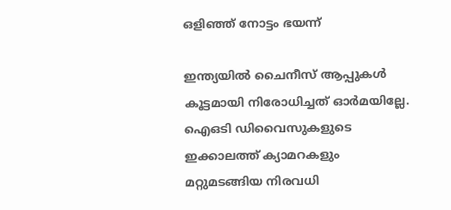ഒളിഞ്ഞ് നോട്ടം ഭയന്ന്

ഇന്ത്യയിൽ ചൈനീസ് ആപ്പുകൾ കൂട്ടമായി നിരോധിച്ചത് ഓർമയില്ലേ. ഐഒടി ഡിവൈസുകളുടെ ഇക്കാലത്ത് ക്യാമറകളും മറ്റുമടങ്ങിയ നിരവധി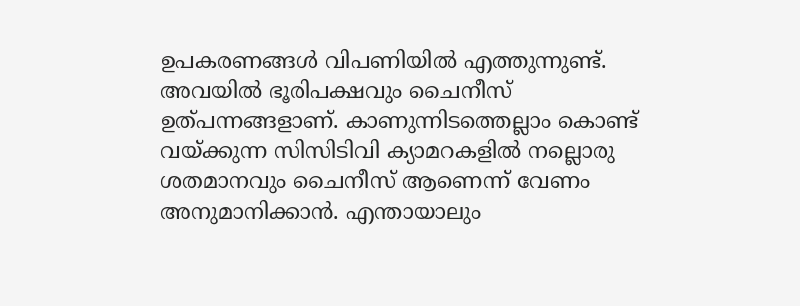ഉപകരണങ്ങൾ വിപണിയിൽ എത്തുന്നുണ്ട്. അവയിൽ ഭൂരിപക്ഷവും ചൈനീസ് ഉത്പന്നങ്ങളാണ്. കാണുന്നിടത്തെല്ലാം കൊണ്ട് വയ്ക്കുന്ന സിസിടിവി ക്യാമറകളിൽ നല്ലൊരു ശതമാനവും ചൈനീസ് ആണെന്ന് വേണം അനുമാനിക്കാൻ. എന്തായാലും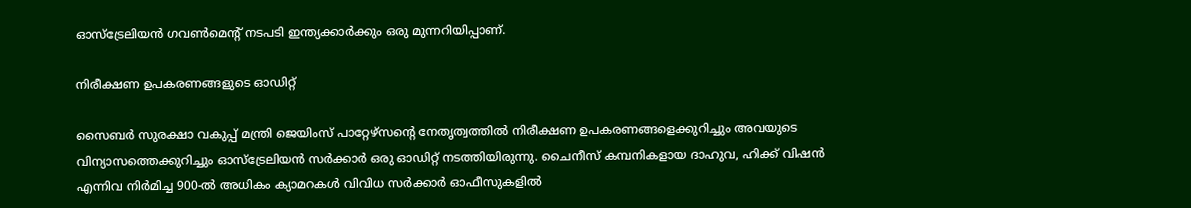ഓസ്ട്രേലിയൻ ഗവൺമെന്റ് നടപടി ഇന്ത്യക്കാർക്കും ഒരു മുന്നറിയിപ്പാണ്.

നിരീക്ഷണ ഉപകരണങ്ങളുടെ ഓഡിറ്റ്

സൈബർ സുരക്ഷാ വകുപ്പ് മന്ത്രി ജെയിംസ് പാറ്റേഴ്സന്റെ നേതൃത്വത്തിൽ നിരീക്ഷണ ഉപകരണങ്ങളെക്കുറിച്ചും അവയുടെ വിന്യാസത്തെക്കുറിച്ചും ഓസ്ട്രേലിയൻ സർക്കാർ ഒരു ഓഡിറ്റ് നടത്തിയിരുന്നു. ചൈനീസ് കമ്പനികളായ ദാഹുവ, ഹിക്ക് വിഷൻ എന്നിവ നിർമിച്ച 900-ൽ അധികം ക്യാമറകൾ വിവിധ സർക്കാർ ഓഫീസുകളിൽ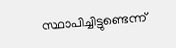സ്ഥാപിച്ചിട്ടുണ്ടെന്ന്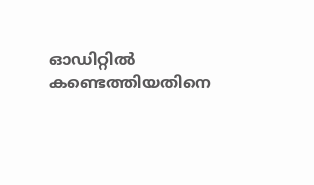ഓഡിറ്റിൽ കണ്ടെത്തിയതിനെ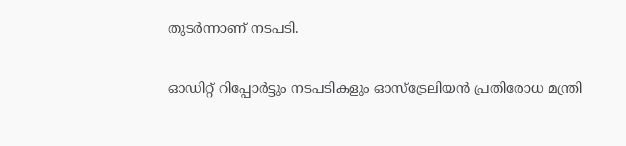തുടർന്നാണ് നടപടി.

ഓഡിറ്റ് റിപ്പോർട്ടും നടപടികളും ഓസ്ട്രേലിയൻ പ്രതിരോധ മന്ത്രി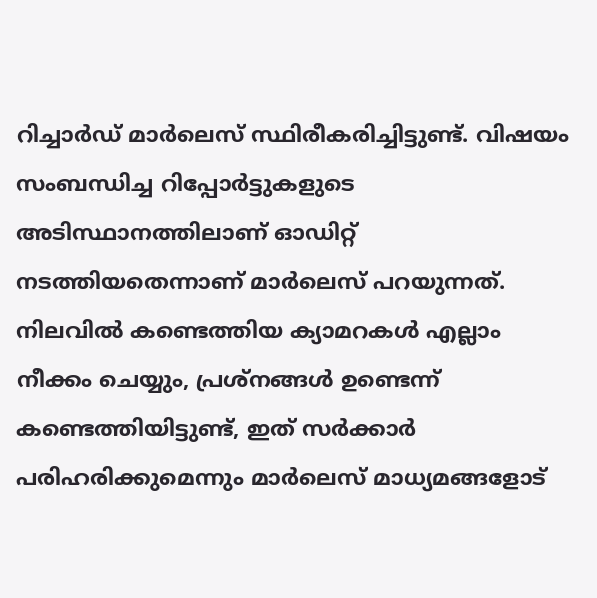റിച്ചാർഡ് മാർലെസ് സ്ഥിരീകരിച്ചിട്ടുണ്ട്. വിഷയം സംബന്ധിച്ച റിപ്പോർട്ടുകളുടെ അടിസ്ഥാനത്തിലാണ് ഓഡിറ്റ് നടത്തിയതെന്നാണ് മാർലെസ് പറയുന്നത്. നിലവിൽ കണ്ടെത്തിയ ക്യാമറകൾ എല്ലാം നീക്കം ചെയ്യും, പ്രശ്നങ്ങൾ ഉണ്ടെന്ന് കണ്ടെത്തിയിട്ടുണ്ട്, ഇത് സർക്കാർ പരിഹരിക്കുമെന്നും മാർലെസ് മാധ്യമങ്ങളോട്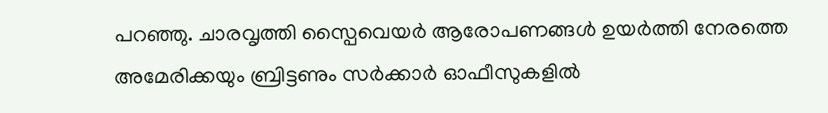പറഞ്ഞു. ചാരവൃത്തി സ്പൈവെയർ ആരോപണങ്ങൾ ഉയർത്തി നേരത്തെ അമേരിക്കയും ബ്രിട്ടണും സർക്കാർ ഓഫീസുകളിൽ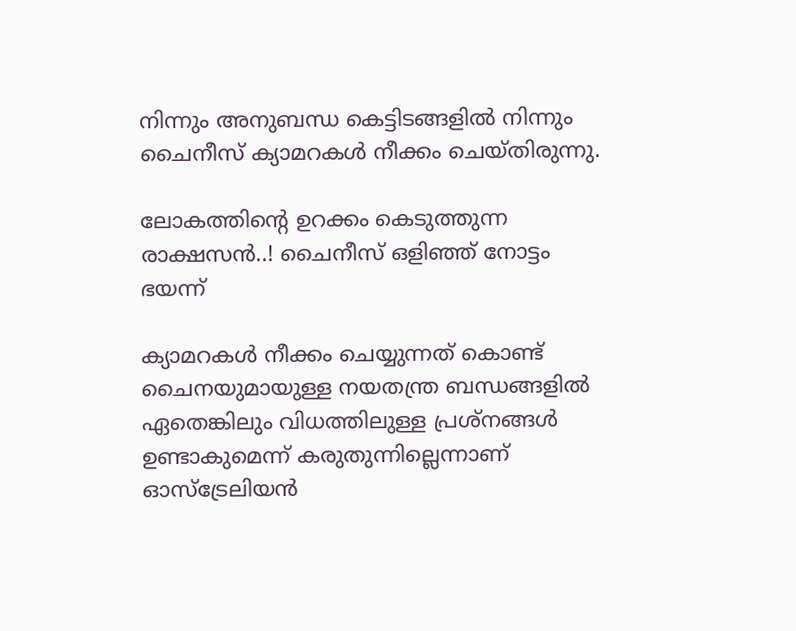നിന്നും അനുബന്ധ കെട്ടിടങ്ങളിൽ നിന്നും ചൈനീസ് ക്യാമറകൾ നീക്കം ചെയ്തിരുന്നു.

ലോകത്തിന്റെ ഉറക്കം കെടുത്തുന്ന രാക്ഷസൻ..! ചൈനീസ് ഒളിഞ്ഞ് നോട്ടം ഭയന്ന്

ക്യാമറകൾ നീക്കം ചെയ്യുന്നത് കൊണ്ട് ചൈനയുമായുള്ള നയതന്ത്ര ബന്ധങ്ങളിൽ ഏതെങ്കിലും വിധത്തിലുള്ള പ്രശ്നങ്ങൾ ഉണ്ടാകുമെന്ന് കരുതുന്നില്ലെന്നാണ് ഓസ്ട്രേലിയൻ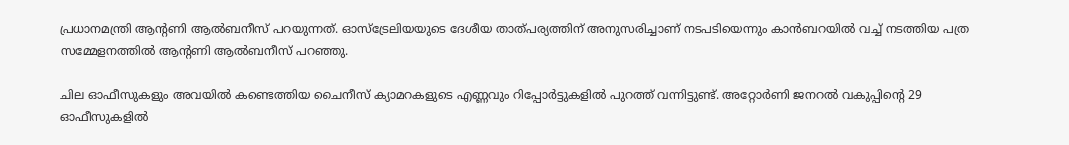പ്രധാനമന്ത്രി ആന്റണി ആൽബനീസ് പറയുന്നത്. ഓസ്ട്രേലിയയുടെ ദേശീയ താത്പര്യത്തിന് അനുസരിച്ചാണ് നടപടിയെന്നും കാൻബറയിൽ വച്ച് നടത്തിയ പത്ര സമ്മേളനത്തിൽ ആന്റണി ആൽബനീസ് പറഞ്ഞു.

ചില ഓഫീസുകളും അവയിൽ കണ്ടെത്തിയ ചൈനീസ് ക്യാമറകളുടെ എണ്ണവും റിപ്പോർട്ടുകളിൽ പുറത്ത് വന്നിട്ടുണ്ട്. അറ്റോർണി ജനറൽ വകുപ്പിന്റെ 29 ഓഫീസുകളിൽ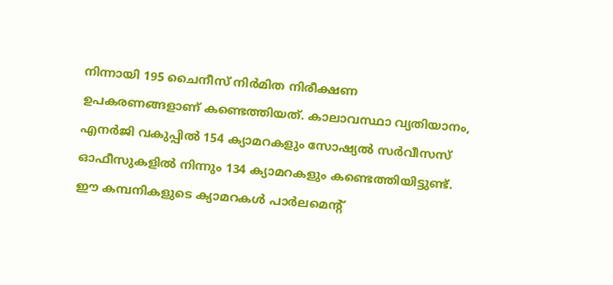നിന്നായി 195 ചൈനീസ് നിർമിത നിരീക്ഷണ ഉപകരണങ്ങളാണ് കണ്ടെത്തിയത്. കാലാവസ്ഥാ വ്യതിയാനം, എനർജി വകുപ്പിൽ 154 ക്യാമറകളും സോഷ്യൽ സർവീസസ് ഓഫീസുകളിൽ നിന്നും 134 ക്യാമറകളും കണ്ടെത്തിയിട്ടുണ്ട്. ഈ കമ്പനികളുടെ ക്യാമറകൾ പാർലമെന്റ്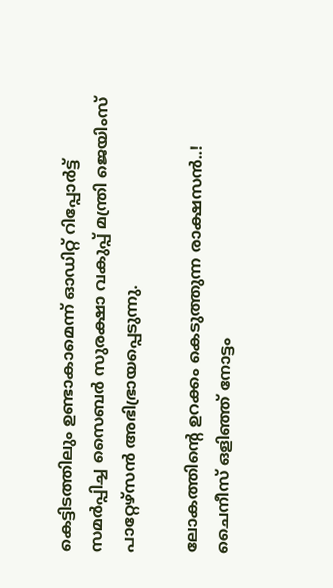കെട്ടിടത്തിലും ഉണ്ടാകാമെന്ന് ഓഡിറ്റ് റിപ്പോർട്ട് സമർപ്പിച്ച സൈബർ സുരക്ഷാ വകുപ്പ് മന്ത്രി ജെയിംസ് പാറ്റേഴ്സൻ അഭിഭ്രായപ്പെടുന്നു.

ലോകത്തിന്റെ ഉറക്കം കെടുത്തുന്ന രാക്ഷസൻ..! ചൈനീസ് ഒളിഞ്ഞ് നോട്ടം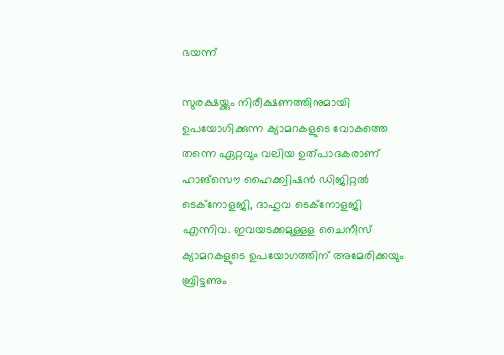ഭയന്ന്

സുരക്ഷയ്ക്കും നിരീക്ഷണത്തിനുമായി ഉപയോഗിക്കുന്ന ക്യാമറകളുടെ വോകത്തെ തന്നെ ഏറ്റവും വലിയ ഉത്പാദകരാണ് ഹാങ്സൌ ഹൈക്ക്വിഷൻ ഡിജിറ്റൽ ടെക്നോളജി, ദാഹുവ ടെക്നോളജി എന്നിവ. ഇവയടക്കമുള്ളള ചൈനീസ് ക്യാമറകളുടെ ഉപയോഗത്തിന് അമേരിക്കയും ബ്രിട്ടണും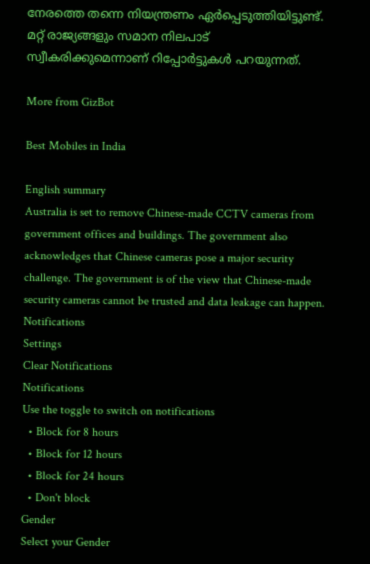നേരത്തെ തന്നെ നിയന്ത്രണം ഏർപ്പെടുത്തിയിട്ടുണ്ട്. മറ്റ് രാജ്യങ്ങളും സമാന നിലപാട് സ്വീകരിക്കുമെന്നാണ് റിപ്പോർട്ടുകൾ പറയുന്നത്.

More from GizBot

Best Mobiles in India

English summary
Australia is set to remove Chinese-made CCTV cameras from government offices and buildings. The government also acknowledges that Chinese cameras pose a major security challenge. The government is of the view that Chinese-made security cameras cannot be trusted and data leakage can happen.
Notifications
Settings
Clear Notifications
Notifications
Use the toggle to switch on notifications
  • Block for 8 hours
  • Block for 12 hours
  • Block for 24 hours
  • Don't block
Gender
Select your Gender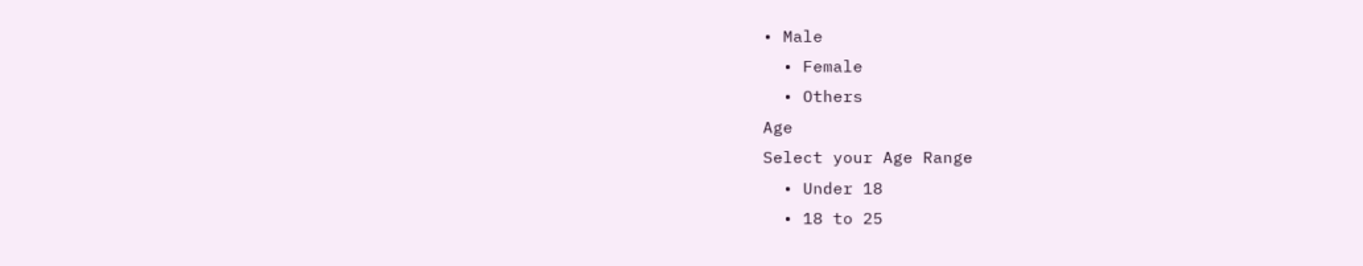• Male
  • Female
  • Others
Age
Select your Age Range
  • Under 18
  • 18 to 25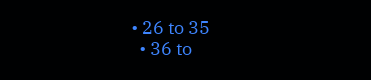• 26 to 35
  • 36 to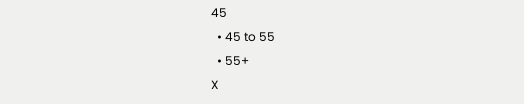45
  • 45 to 55
  • 55+
X